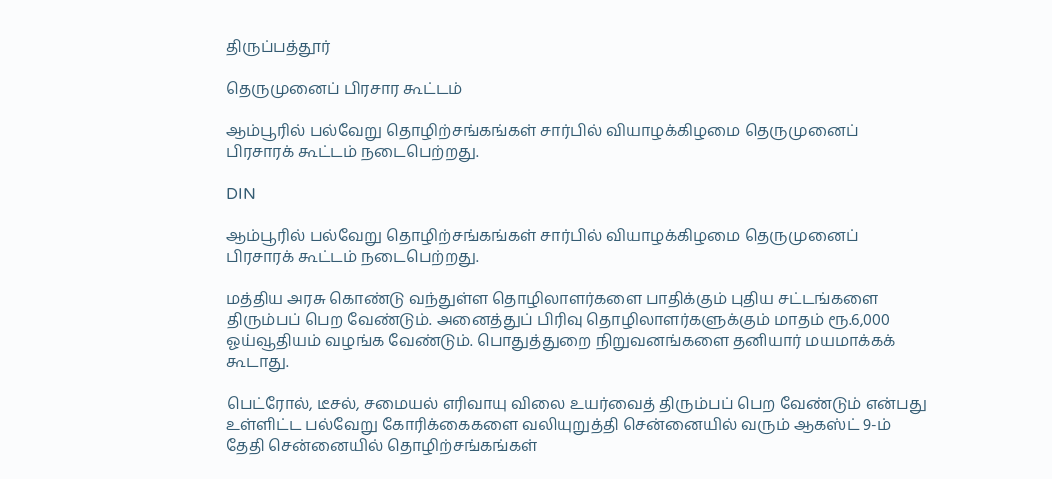திருப்பத்தூர்

தெருமுனைப் பிரசார கூட்டம்

ஆம்பூரில் பல்வேறு தொழிற்சங்கங்கள் சார்பில் வியாழக்கிழமை தெருமுனைப் பிரசாரக் கூட்டம் நடைபெற்றது.

DIN

ஆம்பூரில் பல்வேறு தொழிற்சங்கங்கள் சார்பில் வியாழக்கிழமை தெருமுனைப் பிரசாரக் கூட்டம் நடைபெற்றது.

மத்திய அரசு கொண்டு வந்துள்ள தொழிலாளர்களை பாதிக்கும் புதிய சட்டங்களை திரும்பப் பெற வேண்டும். அனைத்துப் பிரிவு தொழிலாளர்களுக்கும் மாதம் ரூ.6,000 ஓய்வூதியம் வழங்க வேண்டும். பொதுத்துறை நிறுவனங்களை தனியார் மயமாக்கக் கூடாது.

பெட்ரோல், டீசல், சமையல் எரிவாயு விலை உயர்வைத் திரும்பப் பெற வேண்டும் என்பது உள்ளிட்ட பல்வேறு கோரிக்கைகளை வலியுறுத்தி சென்னையில் வரும் ஆகஸ்ட் 9-ம் தேதி சென்னையில் தொழிற்சங்கங்கள்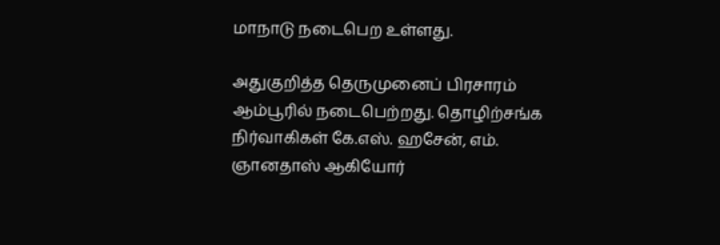மாநாடு நடைபெற உள்ளது.

அதுகுறித்த தெருமுனைப் பிரசாரம் ஆம்பூரில் நடைபெற்றது. தொழிற்சங்க நிர்வாகிகள் கே.எஸ். ஹசேன், எம். ஞானதாஸ் ஆகியோர்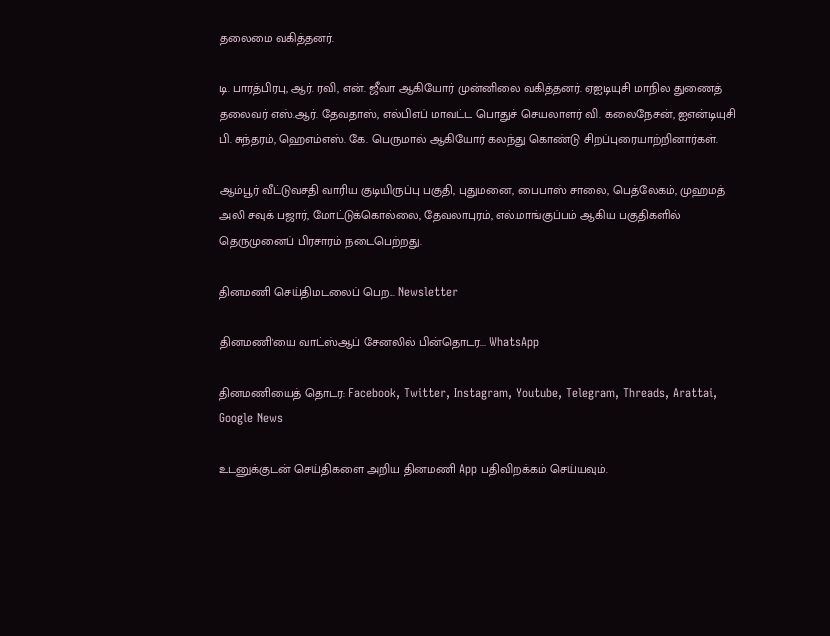தலைமை வகித்தனர்.

டி. பாரத்பிரபு, ஆர். ரவி, என். ஜீவா ஆகியோர் முன்னிலை வகித்தனர். ஏஐடியுசி மாநில துணைத் தலைவர் எஸ்.ஆர். தேவதாஸ், எல்பிஎப் மாவட்ட பொதுச் செயலாளர் வி. கலைநேசன், ஐஎன்டியுசி பி. சுந்தரம், ஹெஎம்எஸ். கே. பெருமால் ஆகியோர் கலந்து கொண்டு சிறப்புரையாற்றினார்கள்.

ஆம்பூர் வீட்டுவசதி வாரிய குடியிருப்பு பகுதி, புதுமனை, பைபாஸ் சாலை, பெத்லேகம், முஹமத் அலி சவுக் பஜார், மோட்டுக்கொல்லை, தேவலாபுரம், எல்.மாங்குப்பம் ஆகிய பகுதிகளில் தெருமுனைப் பிரசாரம் நடைபெற்றது.

தினமணி செய்திமடலைப் பெற... Newsletter

தினமணி'யை வாட்ஸ்ஆப் சேனலில் பின்தொடர... WhatsApp

தினமணியைத் தொடர: Facebook, Twitter, Instagram, Youtube, Telegram, Threads, Arattai, Google News

உடனுக்குடன் செய்திகளை அறிய தினமணி App பதிவிறக்கம் செய்யவும்.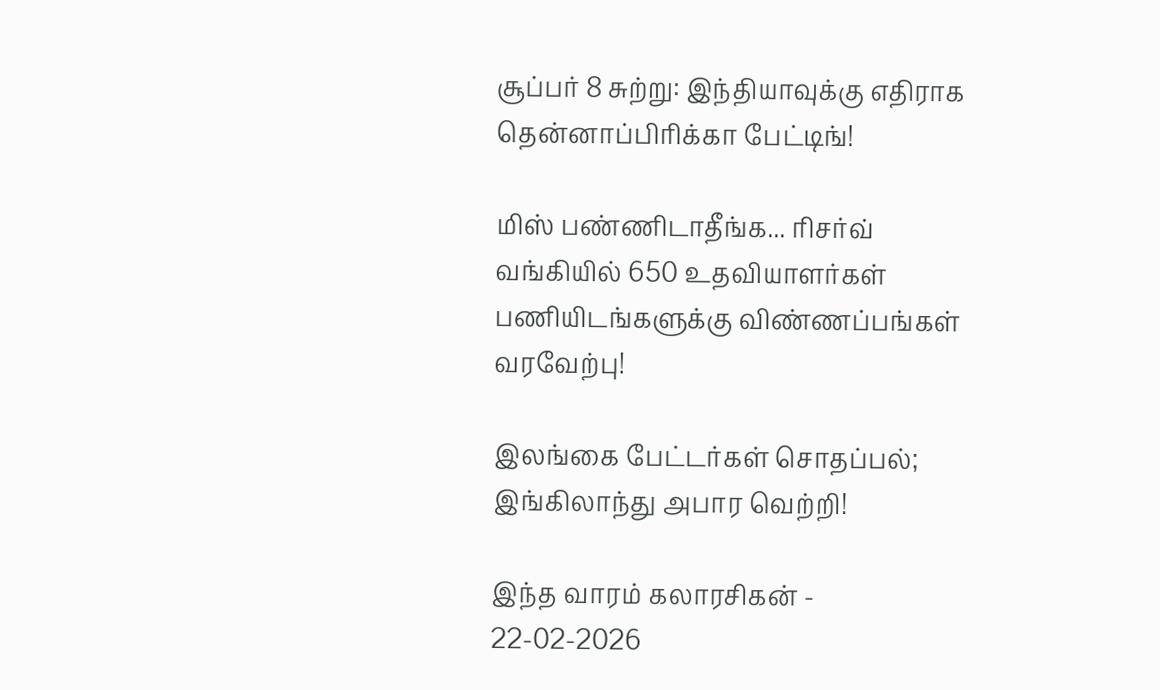சூப்பர் 8 சுற்று: இந்தியாவுக்கு எதிராக தென்னாப்பிரிக்கா பேட்டிங்!

மிஸ் பண்ணிடாதீங்க... ரிசர்வ் வங்கியில் 650 உதவியாளர்கள் பணியிடங்களுக்கு விண்ணப்பங்கள் வரவேற்பு!

இலங்கை பேட்டர்கள் சொதப்பல்; இங்கிலாந்து அபார வெற்றி!

இந்த வாரம் கலாரசிகன் - 22-02-2026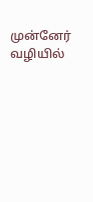முன்னேர் வழியில்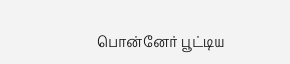பொன்னேர் பூட்டிய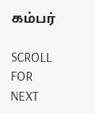கம்பர்

SCROLL FOR NEXT